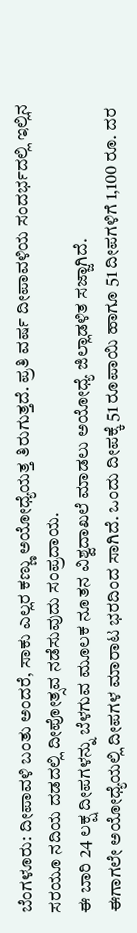ಬೆಂಗಳೂರು: ದೀಪಾವಳಿ ಬಂತು ಅಂದರೆ, ಸಾಕು ಎಲ್ಲರ ಕಣ್ಣು ಅಯೋಧ್ಯೆಯತ್ತ ತಿರುಗುತ್ತದೆ. ಪ್ರತಿ ವರ್ಷ ದೀಪಾವಳಿಯ ಸಂದರ್ಭದಲ್ಲಿ ಇಲ್ಲಿನ ಸರಯೂ ನದಿಯ ದಡದಲ್ಲಿ ದೀಪೋತ್ಸವ ನಡೆಸುವುದು ಸಂಪ್ರದಾಯ.
ಈ ಬಾರಿ 24 ಲಕ್ಷ ದೀಪಗಳನ್ನು ಬೆಳಗುವ ಮೂಲಕ ನೂತನ ವಿಶ್ವದಾಖಲೆ ಮಾಡಲು ಅಯೋಧ್ಯೆ ಜಿಲ್ಲಾಡಳಿತ ಸಜ್ಜಾಗಿದೆ.
ಈಗಾಗಲೇ ಅಯೋಧ್ಯೆಯಲ್ಲಿ ದೀಪಗಳ ಮಾರಾಟ ಭರದಿಂದ ಸಾಗಿದೆ. ಒಂದು ದೀಪಕ್ಕೆ 51 ರೂಪಾಯಿ ಹಾಗೂ 51 ದೀಪಗಳಿಗೆ 1,100 ರೂ. ದರ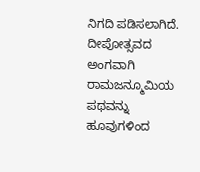ನಿಗದಿ ಪಡಿಸಲಾಗಿದೆ. ದೀಪೋತ್ಸವದ ಅಂಗವಾಗಿ ರಾಮಜನ್ಮೂಮಿಯ ಪಥವನ್ನು ಹೂವುಗಳಿಂದ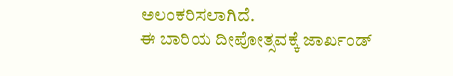ಅಲಂಕರಿಸಲಾಗಿದೆ.
ಈ ಬಾರಿಯ ದೀಪೋತ್ಸವಕ್ಕೆ ಜಾರ್ಖಂಡ್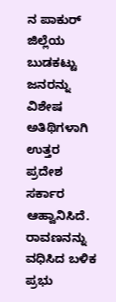ನ ಪಾಕುರ್ ಜಿಲ್ಲೆಯ ಬುಡಕಟ್ಟು ಜನರನ್ನು ವಿಶೇಷ ಅತಿಥಿಗಳಾಗಿ ಉತ್ತರ ಪ್ರದೇಶ ಸರ್ಕಾರ ಆಹ್ವಾನಿಸಿದೆ. ರಾವಣನನ್ನು ವಧಿಸಿದ ಬಳಿಕ ಪ್ರಭು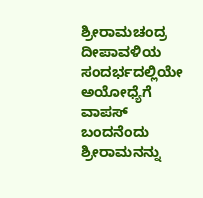ಶ್ರೀರಾಮಚಂದ್ರ ದೀಪಾವಳಿಯ ಸಂದರ್ಭದಲ್ಲಿಯೇ ಅಯೋಧ್ಯೆಗೆ ವಾಪಸ್ ಬಂದನೆಂದು ಶ್ರೀರಾಮನನ್ನು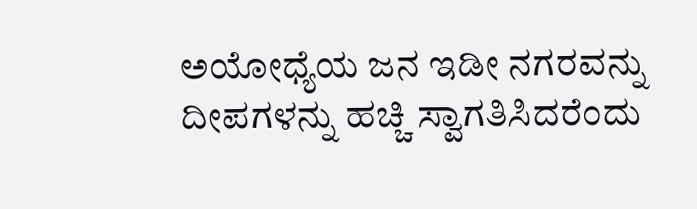ಅಯೋಧ್ಯೆಯ ಜನ ಇಡೀ ನಗರವನ್ನು ದೀಪಗಳನ್ನು ಹಚ್ಚಿ ಸ್ವಾಗತಿಸಿದರೆಂದು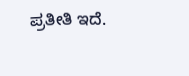ಪ್ರತೀತಿ ಇದೆ.